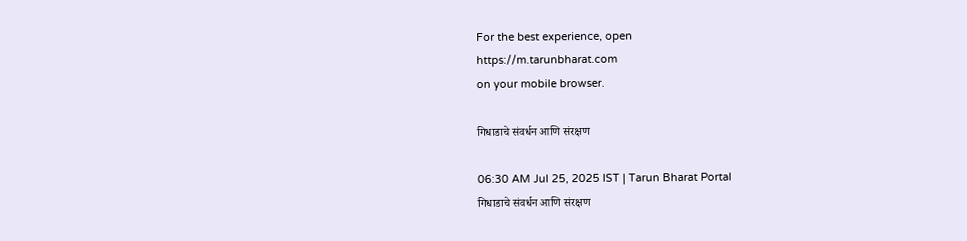For the best experience, open
https://m.tarunbharat.com
on your mobile browser.

गिधाडाचे संवर्धन आणि संरक्षण

06:30 AM Jul 25, 2025 IST | Tarun Bharat Portal
गिधाडाचे संवर्धन आणि संरक्षण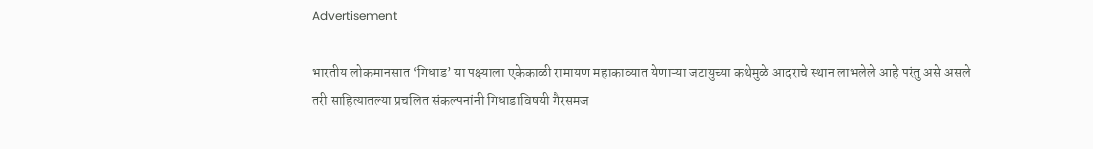Advertisement

भारतीय लोकमानसात ‘गिधाड’ या पक्ष्याला एकेकाळी रामायण महाकाव्यात येणाऱ्या जटायुच्या कथेमुळे आदराचे स्थान लाभलेले आहे परंतु असे असले तरी साहित्यातल्या प्रचलित संकल्पनांनी गिधाडाविषयी गैरसमज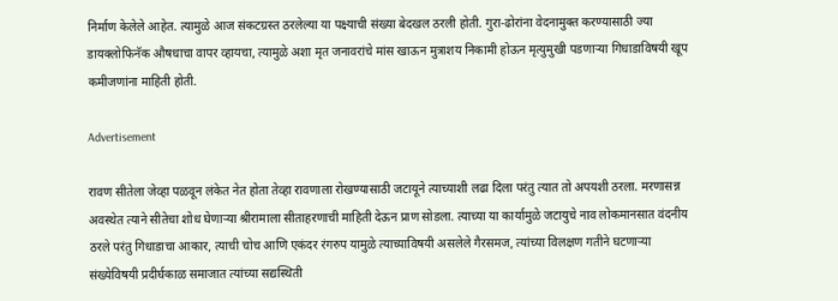निर्माण केलेले आहेत. त्यामुळे आज संकटग्रस्त ठरलेल्या या पक्ष्याची संख्या बेदखल ठरली होती. गुरा-ढोरांना वेदनामुक्त करण्यासाठी ज्या डायक्लोफिनॅक औषधाचा वापर व्हायचा, त्यामुळे अशा मृत जनावरांचे मांस खाऊन मुत्राशय निकामी होऊन मृत्युमुखी पडणाऱ्या गिधाडाविषयी खूप कमीजणांना माहिती होती.

Advertisement

रावण सीतेला जेव्हा पळवून लंकेत नेत होता तेव्हा रावणाला रोखण्यासाठी जटायूने त्याच्याशी लढा दिला परंतु त्यात तो अपयशी ठरला. मरणासन्न अवस्थेत त्याने सीतेचा शोध घेणाऱ्या श्रीरामाला सीताहरणाची माहिती देऊन प्राण सोडला. त्याच्या या कार्यामुळे जटायुचे नाव लोकमानसात वंदनीय ठरले परंतु गिधाडाचा आकार, त्याची चोच आणि एकंदर रंगरुप यामुळे त्याच्याविषयी असलेले गैरसमज, त्यांच्या विलक्षण गतीने घटणाऱ्या संख्येविषयी प्रदीर्घकाळ समाजात त्यांच्या सद्यस्थिती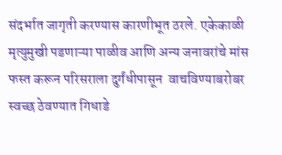संदर्भात जागृती करण्यास कारणीभूत ठरले. एकेकाळी मृत्युमुखी पडणाऱ्या पाळीव आणि अन्य जनावरांचे मांस फस्त करून परिसराला दुर्गंधीपासून  वाचविण्याबरोबर स्वच्छ ठेवण्यात गिधाडे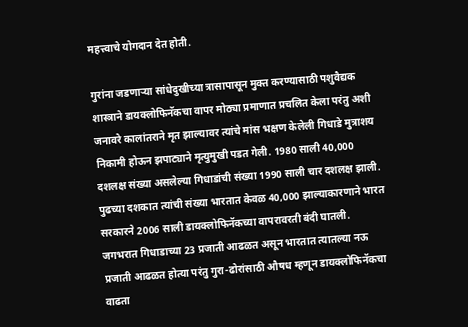महत्त्वाचे योगदान देत होती.

गुरांना जडणाऱ्या सांधेदुखीच्या त्रासापासून मुक्त करण्यासाठी पशुवैद्यक शास्त्राने डायक्लोफिनॅकचा वापर मोठ्या प्रमाणात प्रचलित केला परंतु अशी जनावरे कालांतराने मृत झाल्यावर त्यांचे मांस भक्षण केलेली गिधाडे मुत्राशय निकामी होऊन झपाट्याने मृत्युमुखी पडत गेली. 1980 साली 40,000 दशलक्ष संख्या असलेल्या गिधाडांची संख्या 1990 साली चार दशलक्ष झाली. पुढच्या दशकात त्यांची संख्या भारतात केवळ 40,000 झाल्याकारणाने भारत सरकारने 2006 साली डायक्लोफिनॅकच्या वापरावरती बंदी घातली. जगभरात गिधाडाच्या 23 प्रजाती आढळत असून भारतात त्यातल्या नऊ प्रजाती आढळत होत्या परंतु गुरा-ढोरांसाठी औषध म्हणून डायक्लोफिनॅकचा वाढता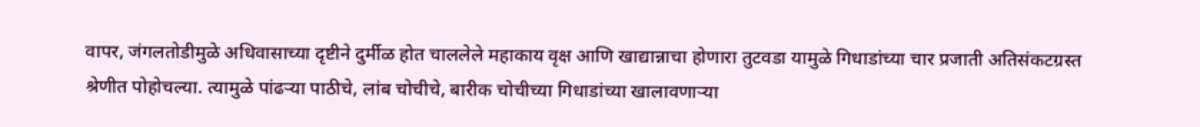वापर, जंगलतोडीमुळे अधिवासाच्या दृष्टीने दुर्मीळ होत चाललेले महाकाय वृक्ष आणि खाद्यान्नाचा होणारा तुटवडा यामुळे गिधाडांच्या चार प्रजाती अतिसंकटग्रस्त श्रेणीत पोहोचल्या. त्यामुळे पांढऱ्या पाठीचे, लांब चोचीचे, बारीक चोचीच्या गिधाडांच्या खालावणाऱ्या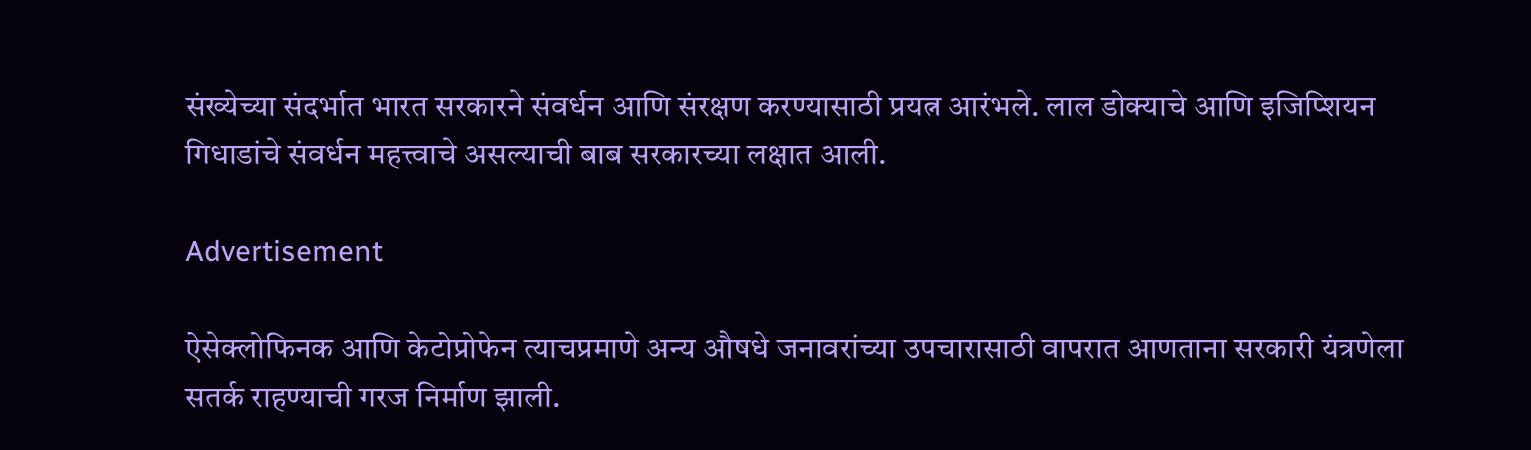संख्येच्या संदर्भात भारत सरकारने संवर्धन आणि संरक्षण करण्यासाठी प्रयत्न आरंभले. लाल डोक्याचे आणि इजिप्शियन गिधाडांचे संवर्धन महत्त्वाचे असल्याची बाब सरकारच्या लक्षात आली.

Advertisement

ऐसेक्लोफिनक आणि केटोप्रोफेन त्याचप्रमाणे अन्य औषधे जनावरांच्या उपचारासाठी वापरात आणताना सरकारी यंत्रणेला सतर्क राहण्याची गरज निर्माण झाली.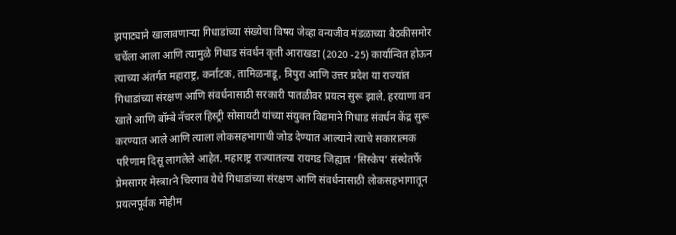झपाट्याने खालावणाऱ्या गिधाडांच्या संख्येचा विषय जेव्हा वन्यजीव मंडळाच्या बैठकीसमोर चर्चेला आला आणि त्यामुळे गिधाड संवर्धन कृती आराखडा (2020 -25) कार्यान्वित होऊन त्याच्या अंतर्गत महाराष्ट्र, कर्नाटक, तामिळनाडू, त्रिपुरा आणि उत्तर प्रदेश या राज्यांत गिधाडांच्या संरक्षण आणि संवर्धनासाठी सरकारी पातळीवर प्रयत्न सुरू झाले. हरयाणा वन खाते आणि बॉम्बे नॅचरल हिस्ट्री सोसायटी यांच्या संयुक्त विद्यमाने गिधाड संवर्धन केंद्र सुरू करण्यात आले आणि त्याला लोकसहभागाची जोड देण्यात आल्याने त्याचे सकारात्मक परिणाम दिसू लागलेले आहेत. महाराष्ट्र राज्यातल्या रायगड जिह्यात ‘सिस्केप’ संस्थेतर्फे प्रेमसागर मेस्त्राrने चिरगाव येथे गिधाडांच्या संरक्षण आणि संवर्धनासाठी लोकसहभागातून प्रयत्नपूर्वक मोहीम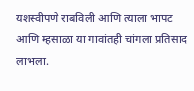यशस्वीपणे राबविली आणि त्याला भापट आणि म्हसाळा या गावांतही चांगला प्रतिसाद लाभला.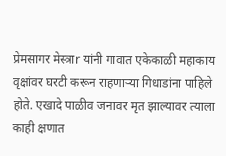प्रेमसागर मेस्त्राr यांनी गावात एकेकाळी महाकाय वृक्षांवर घरटी करून राहणाऱ्या गिधाडांना पाहिले होते. एखादे पाळीव जनावर मृत झाल्यावर त्याला काही क्षणात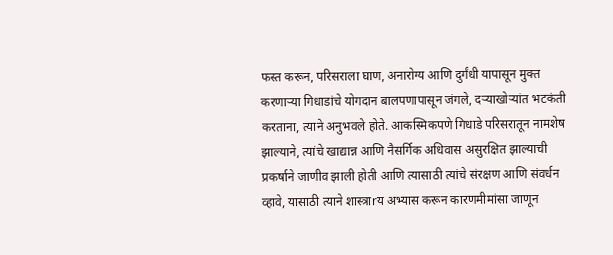फस्त करून, परिसराला घाण, अनारोग्य आणि दुर्गंधी यापासून मुक्त करणाऱ्या गिधाडांचे योगदान बालपणापासून जंगले, दऱ्याखोऱ्यांत भटकंती करताना, त्याने अनुभवले होते. आकस्मिकपणे गिधाडे परिसरातून नामशेष झाल्याने, त्यांचे खाद्यान्न आणि नैसर्गिक अधिवास असुरक्षित झाल्याची प्रकर्षाने जाणीव झाली होती आणि त्यासाठी त्यांचे संरक्षण आणि संवर्धन व्हावे, यासाठी त्याने शास्त्राrय अभ्यास करून कारणमीमांसा जाणून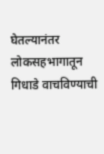घेतल्यानंतर लोकसहभागातून गिधाडे वाचविण्याची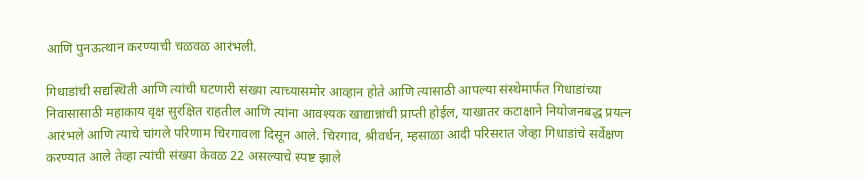आणि पुनऊत्थान करण्याची चळवळ आरंभली.

गिधाडांची सद्यस्थिती आणि त्यांची घटणारी संख्या त्याच्यासमोर आव्हान होते आणि त्यासाठी आपल्या संस्थेमार्फत गिधाडांच्या निवासासाठी महाकाय वृक्ष सुरक्षित राहतील आणि त्यांना आवश्यक खाद्यान्नांची प्राप्ती होईल, याखातर कटाक्षाने नियोजनबद्ध प्रयत्न आरंभले आणि त्याचे चांगले परिणाम चिरगावला दिसून आले. चिरगाव, श्रीवर्धन, म्हसाळा आदी परिसरात जेव्हा गिधाडांचे सर्वेक्षण करण्यात आले तेव्हा त्यांची संख्या केवळ 22 असल्याचे स्पष्ट झाले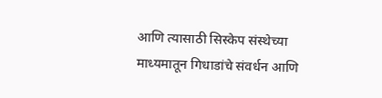आणि त्यासाठी सिस्केप संस्थेच्या माध्यमातून गिधाडांचे संवर्धन आणि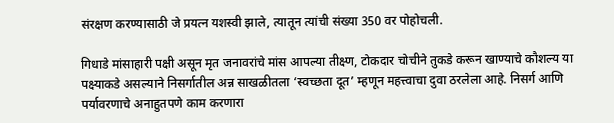संरक्षण करण्यासाठी जे प्रयत्न यशस्वी झाले, त्यातून त्यांची संख्या 350 वर पोहोचली.

गिधाडे मांसाहारी पक्षी असून मृत जनावरांचे मांस आपल्या तीक्ष्ण, टोकदार चोचीने तुकडे करून खाण्याचे कौशल्य या पक्ष्याकडे असल्याने निसर्गातील अन्न साखळीतला ‘स्वच्छता दूत’ म्हणून महत्त्वाचा दुवा ठरलेला आहे. निसर्ग आणि पर्यावरणाचे अनाहुतपणे काम करणारा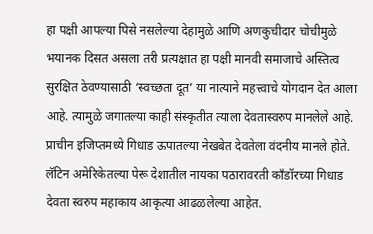हा पक्षी आपल्या पिसे नसलेल्या देहामुळे आणि अणकुचीदार चोचीमुळे भयानक दिसत असला तरी प्रत्यक्षात हा पक्षी मानवी समाजाचे अस्तित्व सुरक्षित ठेवण्यासाठी ‘स्वच्छता दूत’ या नात्याने महत्त्वाचे योगदान देत आला आहे. त्यामुळे जगातल्या काही संस्कृतीत त्याला देवतास्वरुप मानलेले आहे. प्राचीन इजिप्तमध्ये गिधाड ऊपातल्या नेखबेत देवतेला वंदनीय मानले होते. लॅटिन अमेरिकेतल्या पेरू देशातील नायका पठारावरती काँडॉरच्या गिधाड देवता स्वरुप महाकाय आकृत्या आढळलेल्या आहेत.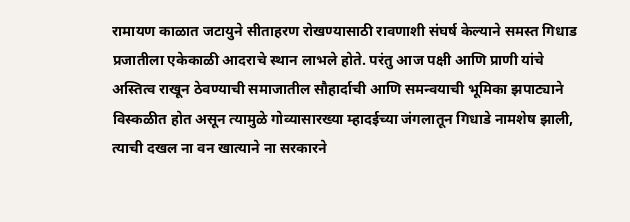रामायण काळात जटायुने सीताहरण रोखण्यासाठी रावणाशी संघर्ष केल्याने समस्त गिधाड प्रजातीला एकेकाळी आदराचे स्थान लाभले होते. परंतु आज पक्षी आणि प्राणी यांचे अस्तित्व राखून ठेवण्याची समाजातील सौहार्दाची आणि समन्वयाची भूमिका झपाट्याने विस्कळीत होत असून त्यामुळे गोव्यासारख्या म्हादईच्या जंगलातून गिधाडे नामशेष झाली, त्याची दखल ना वन खात्याने ना सरकारने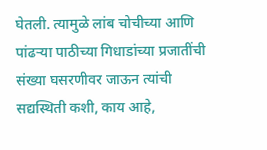घेतली. त्यामुळे लांब चोचीच्या आणि पांढऱ्या पाठीच्या गिधाडांच्या प्रजातींची संख्या घसरणीवर जाऊन त्यांची सद्यस्थिती कशी, काय आहे,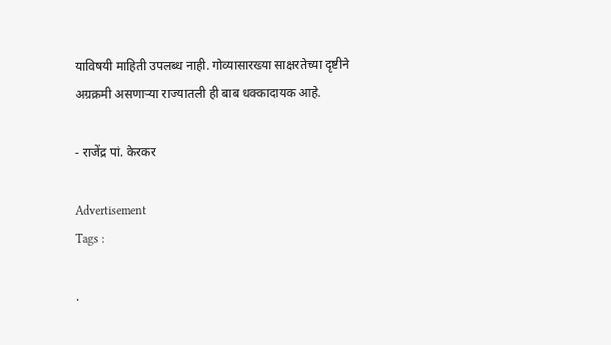याविषयी माहिती उपलब्ध नाही. गोव्यासारख्या साक्षरतेच्या दृष्टीने अग्रक्रमी असणाऱ्या राज्यातली ही बाब धक्कादायक आहे.

- राजेंद्र पां. केरकर

Advertisement
Tags :

.